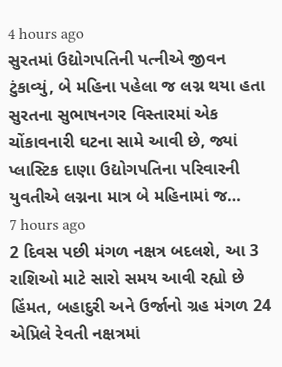4 hours ago
સુરતમાં ઉદ્યોગપતિની પત્નીએ જીવન ટુંકાવ્યું, બે મહિના પહેલા જ લગ્ન થયા હતા
સુરતના સુભાષનગર વિસ્તારમાં એક ચોંકાવનારી ઘટના સામે આવી છે, જ્યાં પ્લાસ્ટિક દાણા ઉદ્યોગપતિના પરિવારની યુવતીએ લગ્નના માત્ર બે મહિનામાં જ…
7 hours ago
2 દિવસ પછી મંગળ નક્ષત્ર બદલશે, આ 3 રાશિઓ માટે સારો સમય આવી રહ્યો છે
હિંમત, બહાદુરી અને ઉર્જાનો ગ્રહ મંગળ 24 એપ્રિલે રેવતી નક્ષત્રમાં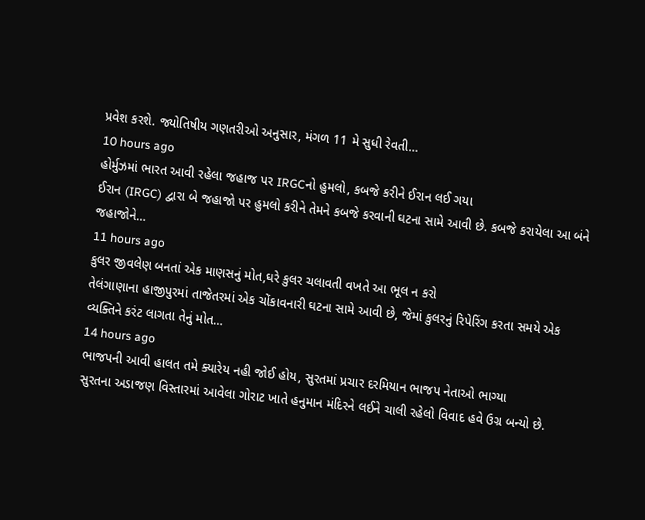પ્રવેશ કરશે. જ્યોતિષીય ગણતરીઓ અનુસાર, મંગળ 11 મે સુધી રેવતી…
10 hours ago
હોર્મુઝમાં ભારત આવી રહેલા જહાજ પર IRGCનો હુમલો, કબજે કરીને ઈરાન લઈ ગયા
ઈરાન (IRGC) દ્વારા બે જહાજો પર હુમલો કરીને તેમને કબજે કરવાની ઘટના સામે આવી છે. કબજે કરાયેલા આ બંને જહાજોને…
11 hours ago
કુલર જીવલેણ બનતાં એક માણસનું મોત,ઘરે કુલર ચલાવતી વખતે આ ભૂલ ન કરો
તેલંગાણાના હાજીપુરમાં તાજેતરમાં એક ચોંકાવનારી ઘટના સામે આવી છે, જેમાં કુલરનું રિપેરિંગ કરતા સમયે એક વ્યક્તિને કરંટ લાગતા તેનું મોત…
14 hours ago
ભાજપની આવી હાલત તમે ક્યારેય નહી જોઈ હોય, સુરતમાં પ્રચાર દરમિયાન ભાજપ નેતાઓ ભાગ્યા
સુરતના અડાજણ વિસ્તારમાં આવેલા ગોરાટ ખાતે હનુમાન મંદિરને લઈને ચાલી રહેલો વિવાદ હવે ઉગ્ર બન્યો છે.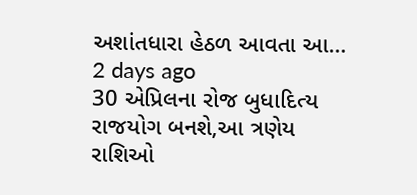અશાંતધારા હેઠળ આવતા આ…
2 days ago
30 એપ્રિલના રોજ બુધાદિત્ય રાજયોગ બનશે,આ ત્રણેય રાશિઓ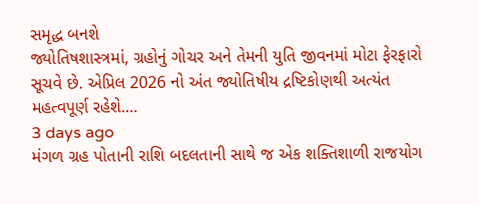સમૃદ્ધ બનશે
જ્યોતિષશાસ્ત્રમાં, ગ્રહોનું ગોચર અને તેમની યુતિ જીવનમાં મોટા ફેરફારો સૂચવે છે. એપ્રિલ 2026 નો અંત જ્યોતિષીય દ્રષ્ટિકોણથી અત્યંત મહત્વપૂર્ણ રહેશે.…
3 days ago
મંગળ ગ્રહ પોતાની રાશિ બદલતાની સાથે જ એક શક્તિશાળી રાજયોગ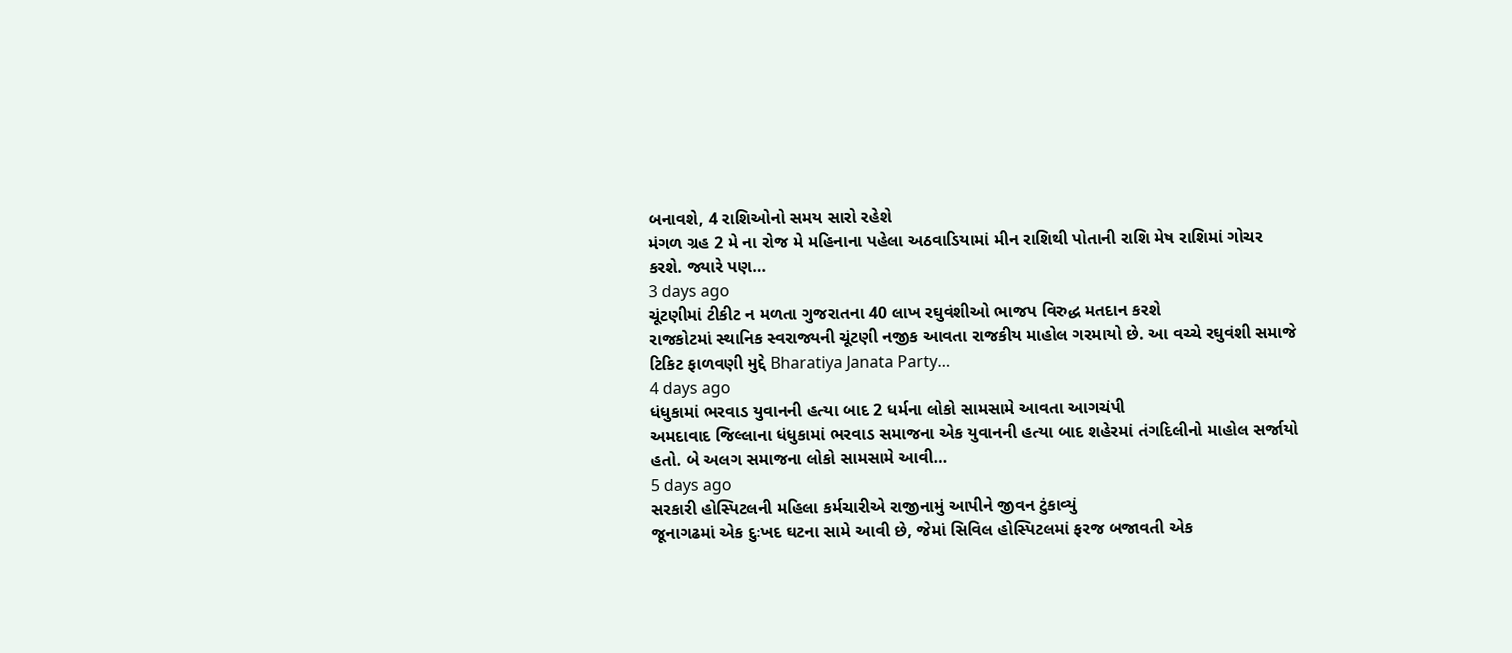બનાવશે, 4 રાશિઓનો સમય સારો રહેશે
મંગળ ગ્રહ 2 મે ના રોજ મે મહિનાના પહેલા અઠવાડિયામાં મીન રાશિથી પોતાની રાશિ મેષ રાશિમાં ગોચર કરશે. જ્યારે પણ…
3 days ago
ચૂંટણીમાં ટીકીટ ન મળતા ગુજરાતના 40 લાખ રઘુવંશીઓ ભાજપ વિરુદ્ધ મતદાન કરશે
રાજકોટમાં સ્થાનિક સ્વરાજ્યની ચૂંટણી નજીક આવતા રાજકીય માહોલ ગરમાયો છે. આ વચ્ચે રઘુવંશી સમાજે ટિકિટ ફાળવણી મુદ્દે Bharatiya Janata Party…
4 days ago
ધંધુકામાં ભરવાડ યુવાનની હત્યા બાદ 2 ધર્મના લોકો સામસામે આવતા આગચંપી
અમદાવાદ જિલ્લાના ધંધુકામાં ભરવાડ સમાજના એક યુવાનની હત્યા બાદ શહેરમાં તંગદિલીનો માહોલ સર્જાયો હતો. બે અલગ સમાજના લોકો સામસામે આવી…
5 days ago
સરકારી હોસ્પિટલની મહિલા કર્મચારીએ રાજીનામું આપીને જીવન ટુંકાવ્યું
જૂનાગઢમાં એક દુઃખદ ઘટના સામે આવી છે, જેમાં સિવિલ હોસ્પિટલમાં ફરજ બજાવતી એક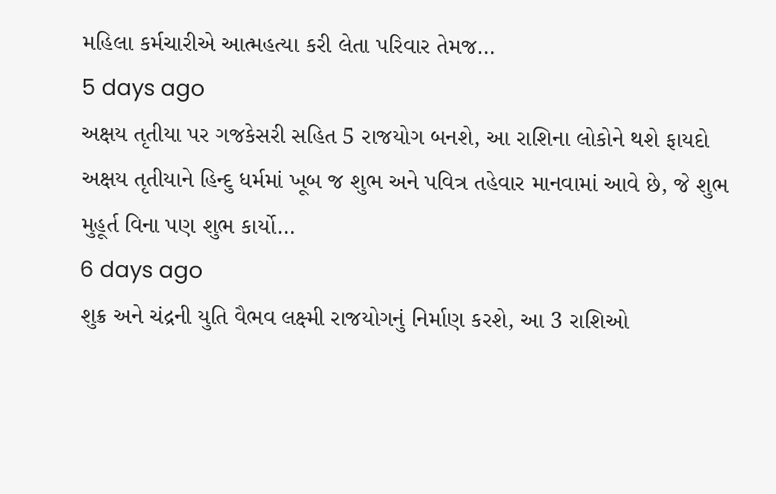મહિલા કર્મચારીએ આત્મહત્યા કરી લેતા પરિવાર તેમજ…
5 days ago
અક્ષય તૃતીયા પર ગજકેસરી સહિત 5 રાજયોગ બનશે, આ રાશિના લોકોને થશે ફાયદો
અક્ષય તૃતીયાને હિન્દુ ધર્મમાં ખૂબ જ શુભ અને પવિત્ર તહેવાર માનવામાં આવે છે, જે શુભ મુહૂર્ત વિના પણ શુભ કાર્યો…
6 days ago
શુક્ર અને ચંદ્રની યુતિ વૈભવ લક્ષ્મી રાજયોગનું નિર્માણ કરશે, આ 3 રાશિઓ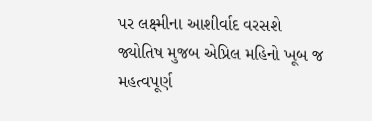પર લક્ષ્મીના આશીર્વાદ વરસશે
જ્યોતિષ મુજબ એપ્રિલ મહિનો ખૂબ જ મહત્વપૂર્ણ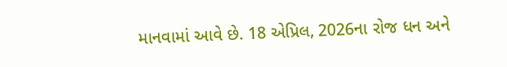માનવામાં આવે છે. 18 એપ્રિલ, 2026ના રોજ ધન અને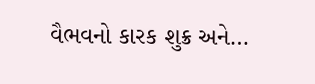વૈભવનો કારક શુક્ર અને…